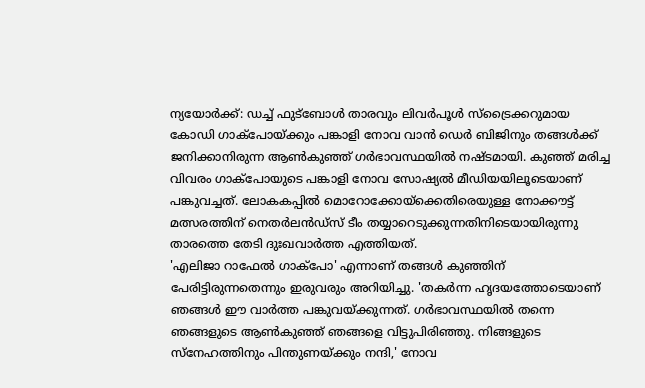ന്യയോർക്ക്: ഡച്ച് ഫുട്ബോൾ താരവും ലിവർപൂൾ സ്ട്രൈക്കറുമായ കോഡി ഗാക്പോയ്ക്കും പങ്കാളി നോവ വാൻ ഡെർ ബിജിനും തങ്ങൾക്ക് ജനിക്കാനിരുന്ന ആൺകുഞ്ഞ് ഗർഭാവസ്ഥയിൽ നഷ്ടമായി. കുഞ്ഞ് മരിച്ച വിവരം ഗാക്പോയുടെ പങ്കാളി നോവ സോഷ്യൽ മീഡിയയിലൂടെയാണ് പങ്കുവച്ചത്. ലോകകപ്പിൽ മൊറോക്കോയ്ക്കെതിരെയുള്ള നോക്കൗട്ട് മത്സരത്തിന് നെതർലൻഡ്സ് ടീം തയ്യാറെടുക്കുന്നതിനിടെയായിരുന്നു താരത്തെ തേടി ദുഃഖവാർത്ത എത്തിയത്.
'എലിജാ റാഫേൽ ഗാക്പോ' എന്നാണ് തങ്ങൾ കുഞ്ഞിന് പേരിട്ടിരുന്നതെന്നും ഇരുവരും അറിയിച്ചു. 'തകർന്ന ഹൃദയത്തോടെയാണ് ഞങ്ങൾ ഈ വാർത്ത പങ്കുവയ്ക്കുന്നത്. ഗർഭാവസ്ഥയിൽ തന്നെ ഞങ്ങളുടെ ആൺകുഞ്ഞ് ഞങ്ങളെ വിട്ടുപിരിഞ്ഞു. നിങ്ങളുടെ സ്നേഹത്തിനും പിന്തുണയ്ക്കും നന്ദി,' നോവ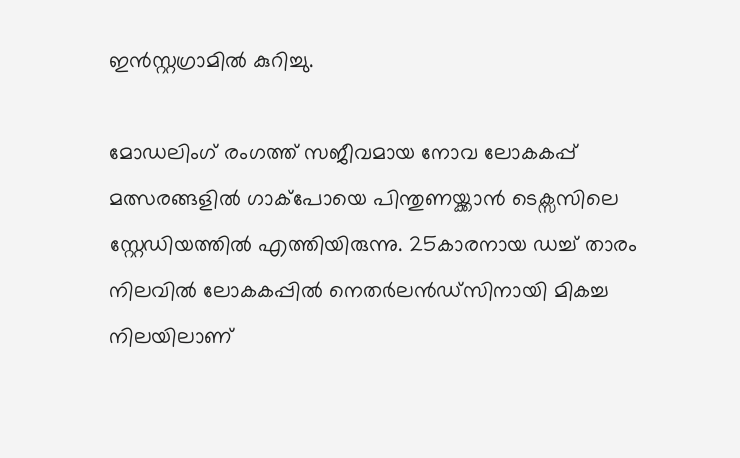ഇൻസ്റ്റഗ്രാമിൽ കുറിച്ചു.

മോഡലിംഗ് രംഗത്ത് സജീവമായ നോവ ലോകകപ്പ് മത്സരങ്ങളിൽ ഗാക്പോയെ പിന്തുണയ്ക്കാൻ ടെക്സസിലെ സ്റ്റേഡിയത്തിൽ എത്തിയിരുന്നു. 25കാരനായ ഡച്ച് താരം നിലവിൽ ലോകകപ്പിൽ നെതർലൻഡ്സിനായി മികച്ച നിലയിലാണ്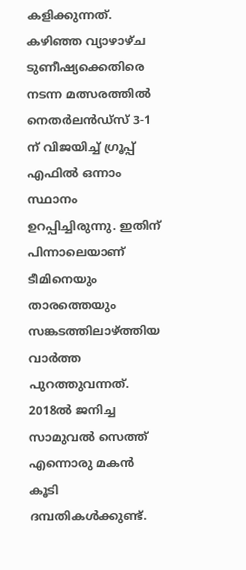കളിക്കുന്നത്. കഴിഞ്ഞ വ്യാഴാഴ്ച ടുണീഷ്യക്കെതിരെ നടന്ന മത്സരത്തിൽ നെതർലൻഡ്സ് 3-1 ന് വിജയിച്ച് ഗ്രൂപ്പ് എഫിൽ ഒന്നാം സ്ഥാനം ഉറപ്പിച്ചിരുന്നു. ഇതിന് പിന്നാലെയാണ് ടീമിനെയും താരത്തെയും സങ്കടത്തിലാഴ്ത്തിയ വാർത്ത പുറത്തുവന്നത്.
2018ൽ ജനിച്ച സാമുവൽ സെത്ത് എന്നൊരു മകൻ കൂടി ദമ്പതികൾക്കുണ്ട്.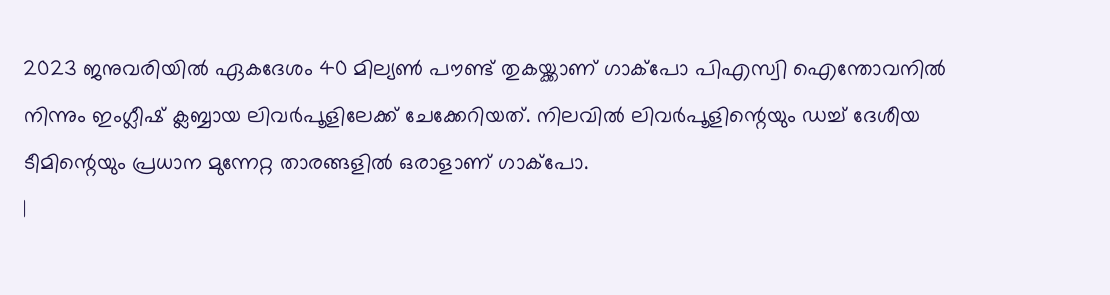2023 ജനുവരിയിൽ ഏകദേശം 40 മില്യൺ പൗണ്ട് തുകയ്ക്കാണ് ഗാക്പോ പിഎസ്വി ഐന്തോവനിൽ നിന്നും ഇംഗ്ലീഷ് ക്ലബ്ബായ ലിവർപൂളിലേക്ക് ചേക്കേറിയത്. നിലവിൽ ലിവർപൂളിന്റെയും ഡച്ച് ദേശീയ ടീമിന്റെയും പ്രധാന മുന്നേറ്റ താരങ്ങളിൽ ഒരാളാണ് ഗാക്പോ.
|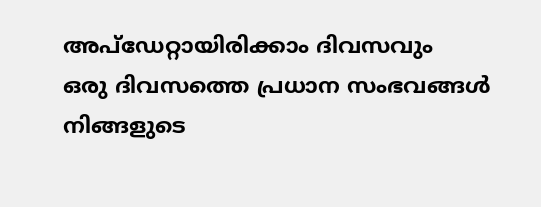അപ്ഡേറ്റായിരിക്കാം ദിവസവും
ഒരു ദിവസത്തെ പ്രധാന സംഭവങ്ങൾ നിങ്ങളുടെ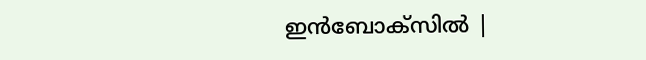ഇൻബോക്സിൽ |